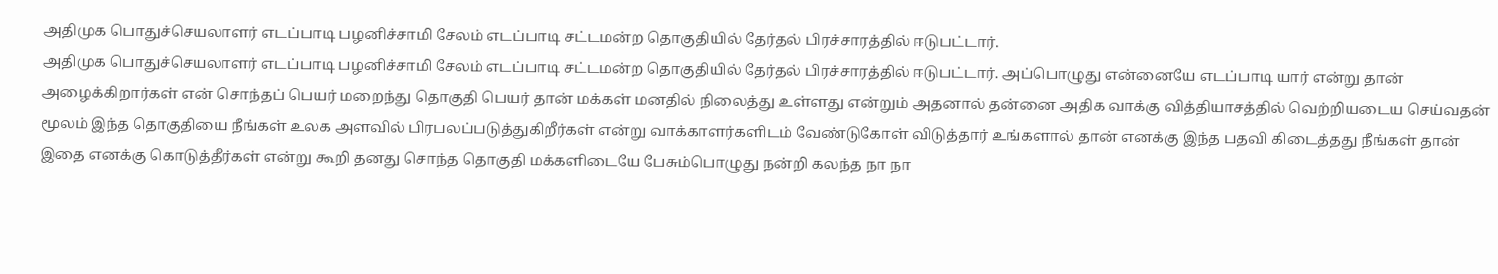அதிமுக பொதுச்செயலாளர் எடப்பாடி பழனிச்சாமி சேலம் எடப்பாடி சட்டமன்ற தொகுதியில் தேர்தல் பிரச்சாரத்தில் ஈடுபட்டார்.
அதிமுக பொதுச்செயலாளர் எடப்பாடி பழனிச்சாமி சேலம் எடப்பாடி சட்டமன்ற தொகுதியில் தேர்தல் பிரச்சாரத்தில் ஈடுபட்டார். அப்பொழுது என்னையே எடப்பாடி யார் என்று தான் அழைக்கிறார்கள் என் சொந்தப் பெயர் மறைந்து தொகுதி பெயர் தான் மக்கள் மனதில் நிலைத்து உள்ளது என்றும் அதனால் தன்னை அதிக வாக்கு வித்தியாசத்தில் வெற்றியடைய செய்வதன் மூலம் இந்த தொகுதியை நீங்கள் உலக அளவில் பிரபலப்படுத்துகிறீர்கள் என்று வாக்காளர்களிடம் வேண்டுகோள் விடுத்தார் உங்களால் தான் எனக்கு இந்த பதவி கிடைத்தது நீங்கள் தான் இதை எனக்கு கொடுத்தீர்கள் என்று கூறி தனது சொந்த தொகுதி மக்களிடையே பேசும்பொழுது நன்றி கலந்த நா நா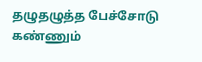தழுதழுத்த பேச்சோடு கண்ணும்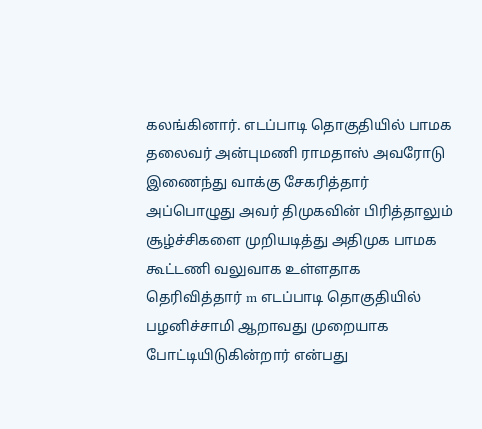கலங்கினார். எடப்பாடி தொகுதியில் பாமக தலைவர் அன்புமணி ராமதாஸ் அவரோடு இணைந்து வாக்கு சேகரித்தார் அப்பொழுது அவர் திமுகவின் பிரித்தாலும் சூழ்ச்சிகளை முறியடித்து அதிமுக பாமக கூட்டணி வலுவாக உள்ளதாக தெரிவித்தார் m எடப்பாடி தொகுதியில் பழனிச்சாமி ஆறாவது முறையாக போட்டியிடுகின்றார் என்பது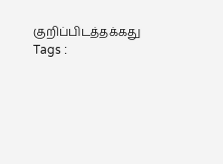குறிப்பிடத்தக்கது
Tags :